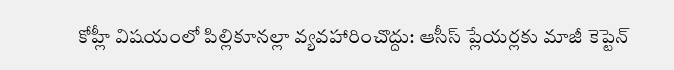కోహ్లీ విషయంలో పిల్లికూనల్లా వ్యవహారించొద్దు: ఆసీస్ ప్లేయర్లకు మాజీ కెప్టెన్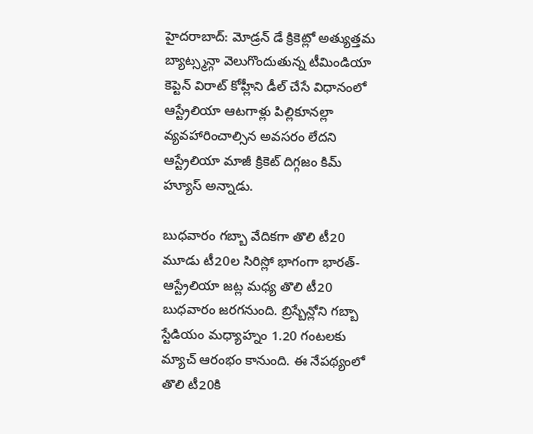హైదరాబాద్: మోడ్రన్ డే క్రికెట్లో అత్యుత్తమ బ్యాట్స్మన్గా వెలుగొందుతున్న టీమిండియా కెప్టెన్ విరాట్ కోహ్లీని డీల్ చేసే విధానంలో ఆస్ట్రేలియా ఆటగాళ్లు పిల్లికూనల్లా వ్యవహారించాల్సిన అవసరం లేదని ఆస్ట్రేలియా మాజీ క్రికెట్ దిగ్గజం కిమ్ హ్యూస్ అన్నాడు.

బుధవారం గబ్బా వేదికగా తొలి టీ20
మూడు టీ20ల సిరిస్లో భాగంగా భారత్-ఆస్ట్రేలియా జట్ల మధ్య తొలి టీ20 బుధవారం జరగనుంది. బ్రిస్బేన్లోని గబ్బా స్టేడియం మధ్యాహ్నం 1.20 గంటలకు మ్యాచ్ ఆరంభం కానుంది. ఈ నేపథ్యంలో తొలి టీ20కి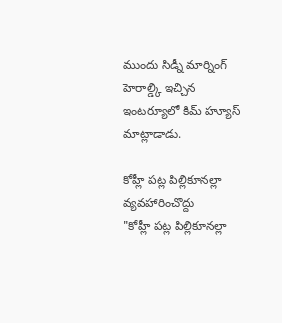ముందు సిడ్నీ మార్నింగ్ హెరాల్డ్కి ఇచ్చిన ఇంటర్యూలో కిమ్ హ్యూస్ మాట్లాడాడు.

కోహ్లీ పట్ల పిల్లికూనల్లా వ్యవహారించొద్దు
"కోహ్లీ పట్ల పిల్లికూనల్లా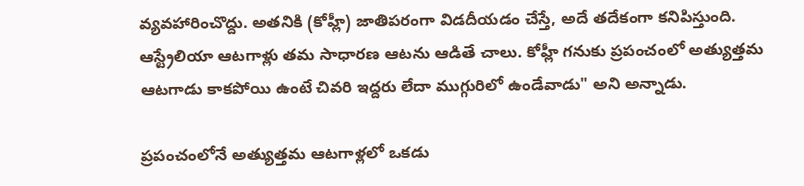వ్యవహారించొద్దు. అతనికి (కోహ్లీ) జాతిపరంగా విడదీయడం చేస్తే, అదే తదేకంగా కనిపిస్తుంది. ఆస్ట్రేలియా ఆటగాళ్లు తమ సాధారణ ఆటను ఆడితే చాలు. కోహ్లీ గనుకు ప్రపంచంలో అత్యుత్తమ ఆటగాడు కాకపోయి ఉంటే చివరి ఇద్దరు లేదా ముగ్గురిలో ఉండేవాడు" అని అన్నాడు.

ప్రపంచంలోనే అత్యుత్తమ ఆటగాళ్లలో ఒకడు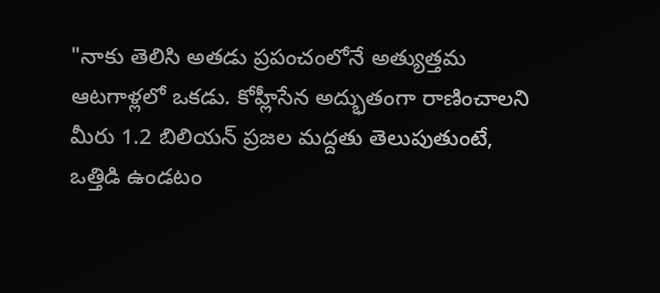"నాకు తెలిసి అతడు ప్రపంచంలోనే అత్యుత్తమ ఆటగాళ్లలో ఒకడు. కోహ్లీసేన అద్భుతంగా రాణించాలని మీరు 1.2 బిలియన్ ప్రజల మద్దతు తెలుపుతుంటే, ఒత్తిడి ఉండటం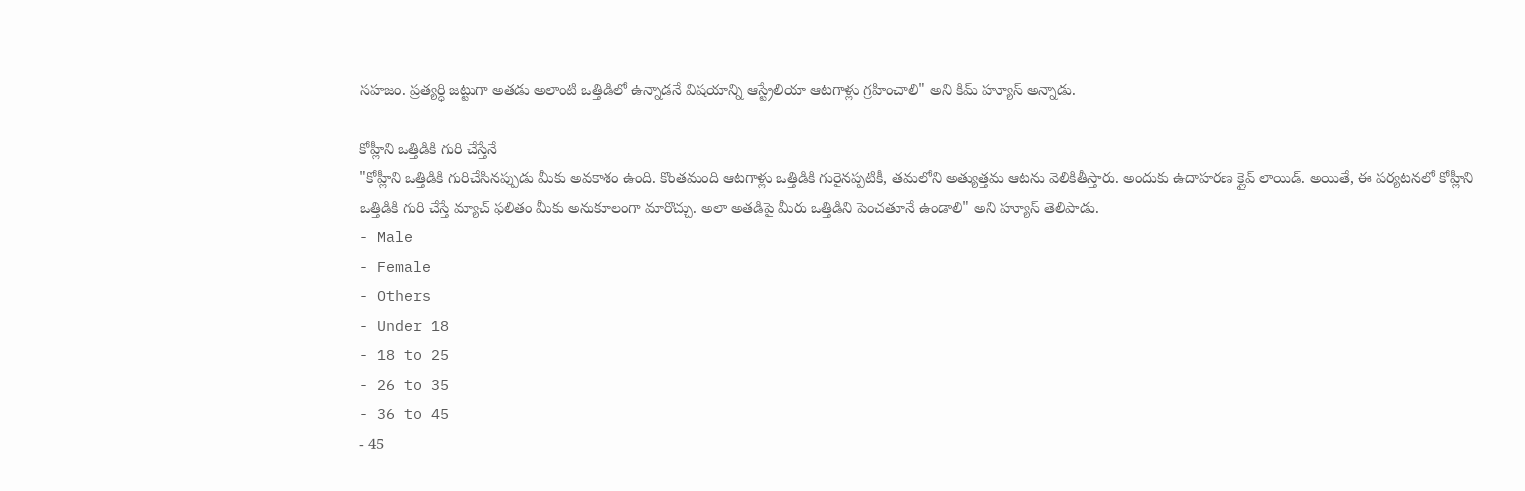సహజం. ప్రత్యర్ధి జట్టుగా అతడు అలాంటి ఒత్తిడిలో ఉన్నాడనే విషయాన్ని ఆస్ట్రేలియా ఆటగాళ్లు గ్రహించాలి" అని కిమ్ హ్యూస్ అన్నాడు.

కోహ్లీని ఒత్తిడికి గురి చేస్తేనే
"కోహ్లీని ఒత్తిడికి గురిచేసినప్పుడు మీకు అవకాశం ఉంది. కొంతమంది ఆటగాళ్లు ఒత్తిడికి గురైనప్పటికీ, తమలోని అత్యుత్తమ ఆటను వెలికితీస్తారు. అందుకు ఉదాహరణ క్లైవ్ లాయిడ్. అయితే, ఈ పర్యటనలో కోహ్లీని ఒత్తిడికి గురి చేస్తే మ్యాచ్ ఫలితం మీకు అనుకూలంగా మారొచ్చు. అలా అతడిపై మీరు ఒత్తిడిని పెంచతూనే ఉండాలి" అని హ్యూస్ తెలిపాడు.
- Male
- Female
- Others
- Under 18
- 18 to 25
- 26 to 35
- 36 to 45
- 45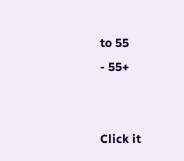to 55
- 55+


Click it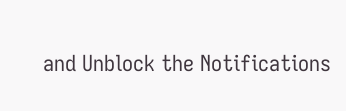and Unblock the Notifications